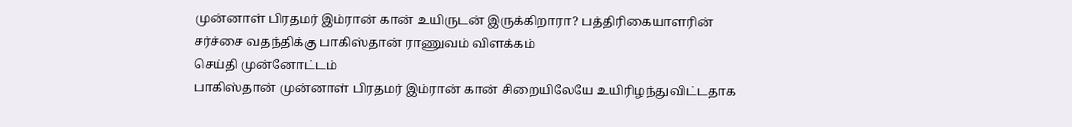முன்னாள் பிரதமர் இம்ரான் கான் உயிருடன் இருக்கிறாரா? பத்திரிகையாளரின் சர்ச்சை வதந்திக்கு பாகிஸ்தான் ராணுவம் விளக்கம்
செய்தி முன்னோட்டம்
பாகிஸ்தான் முன்னாள் பிரதமர் இம்ரான் கான் சிறையிலேயே உயிரிழந்துவிட்டதாக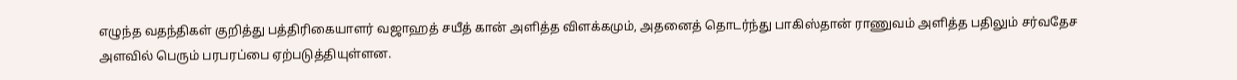எழுந்த வதந்திகள் குறித்து பத்திரிகையாளர் வஜாஹத் சயீத் கான் அளித்த விளக்கமும், அதனைத் தொடர்ந்து பாகிஸ்தான் ராணுவம் அளித்த பதிலும் சர்வதேச அளவில் பெரும் பரபரப்பை ஏற்படுத்தியுள்ளன.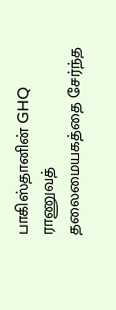பாகிஸ்தானின் GHQ ராணுவத் தலைமையகத்தை சேர்ந்த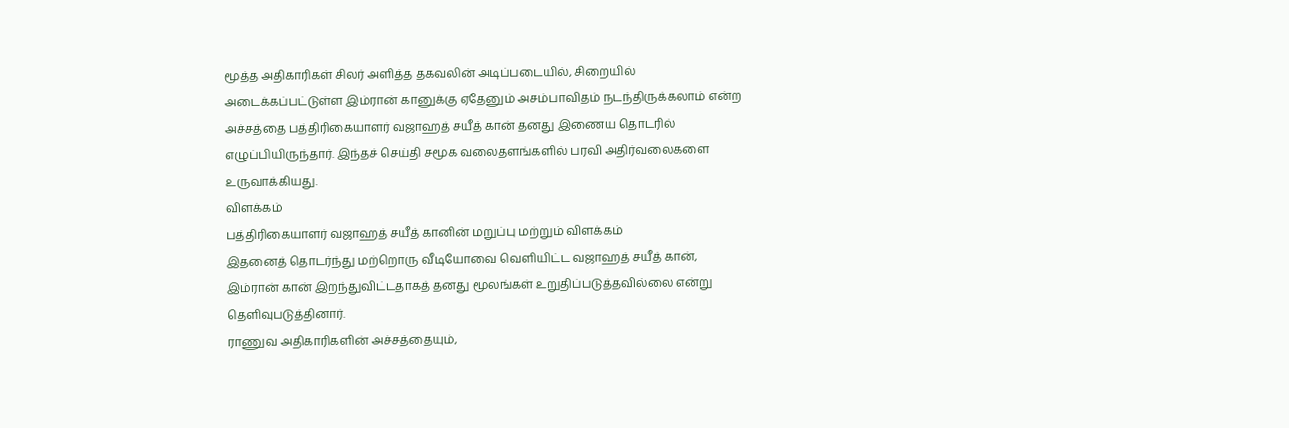மூத்த அதிகாரிகள் சிலர் அளித்த தகவலின் அடிப்படையில், சிறையில் அடைக்கப்பட்டுள்ள இம்ரான் கானுக்கு ஏதேனும் அசம்பாவிதம் நடந்திருக்கலாம் என்ற அச்சத்தை பத்திரிகையாளர் வஜாஹத் சயீத் கான் தனது இணைய தொடரில் எழுப்பியிருந்தார். இந்தச் செய்தி சமூக வலைதளங்களில் பரவி அதிர்வலைகளை உருவாக்கியது.
விளக்கம்
பத்திரிகையாளர் வஜாஹத் சயீத் கானின் மறுப்பு மற்றும் விளக்கம்
இதனைத் தொடர்ந்து மற்றொரு வீடியோவை வெளியிட்ட வஜாஹத் சயீத் கான், இம்ரான் கான் இறந்துவிட்டதாகத் தனது மூலங்கள் உறுதிப்படுத்தவில்லை என்று தெளிவுபடுத்தினார்.
ராணுவ அதிகாரிகளின் அச்சத்தையும்,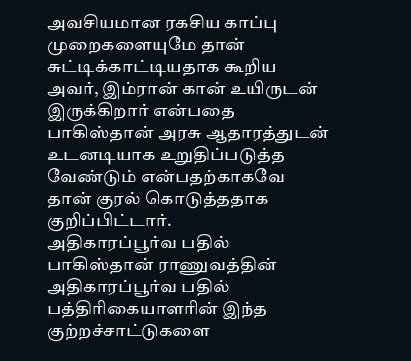அவசியமான ரகசிய காப்பு முறைகளையுமே தான் சுட்டிக்காட்டியதாக கூறிய அவர், இம்ரான் கான் உயிருடன் இருக்கிறார் என்பதை பாகிஸ்தான் அரசு ஆதாரத்துடன் உடனடியாக உறுதிப்படுத்த வேண்டும் என்பதற்காகவே தான் குரல் கொடுத்ததாக குறிப்பிட்டார்.
அதிகாரப்பூர்வ பதில்
பாகிஸ்தான் ராணுவத்தின் அதிகாரப்பூர்வ பதில்
பத்திரிகையாளரின் இந்த குற்றச்சாட்டுகளை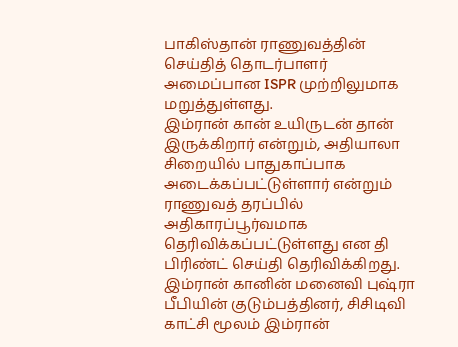பாகிஸ்தான் ராணுவத்தின் செய்தித் தொடர்பாளர் அமைப்பான ISPR முற்றிலுமாக மறுத்துள்ளது.
இம்ரான் கான் உயிருடன் தான் இருக்கிறார் என்றும், அதியாலா சிறையில் பாதுகாப்பாக அடைக்கப்பட்டுள்ளார் என்றும் ராணுவத் தரப்பில் அதிகாரப்பூர்வமாக தெரிவிக்கப்பட்டுள்ளது என தி பிரிண்ட் செய்தி தெரிவிக்கிறது.
இம்ரான் கானின் மனைவி புஷ்ரா பீபியின் குடும்பத்தினர், சிசிடிவி காட்சி மூலம் இம்ரான்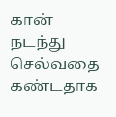கான் நடந்து செல்வதை கண்டதாக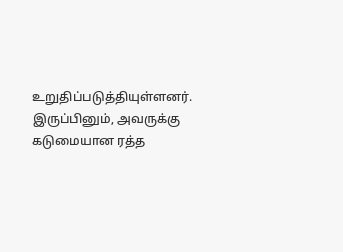உறுதிப்படுத்தியுள்ளனர்.
இருப்பினும், அவருக்கு கடுமையான ரத்த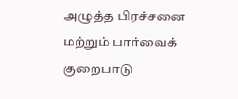அழுத்த பிரச்சனை மற்றும் பார்வைக் குறைபாடு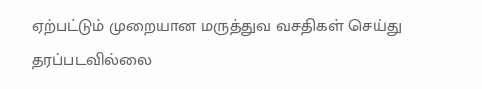ஏற்பட்டும் முறையான மருத்துவ வசதிகள் செய்து தரப்படவில்லை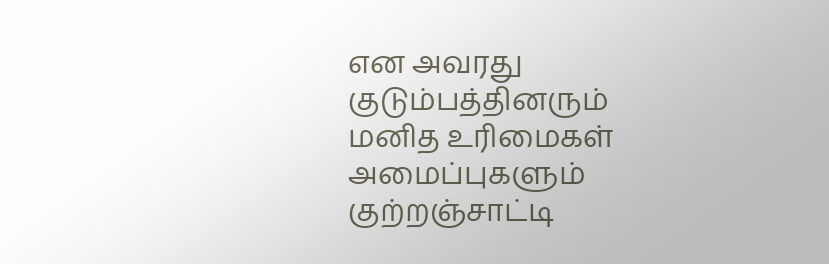என அவரது குடும்பத்தினரும் மனித உரிமைகள் அமைப்புகளும் குற்றஞ்சாட்டி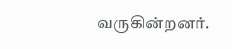வருகின்றனர்.